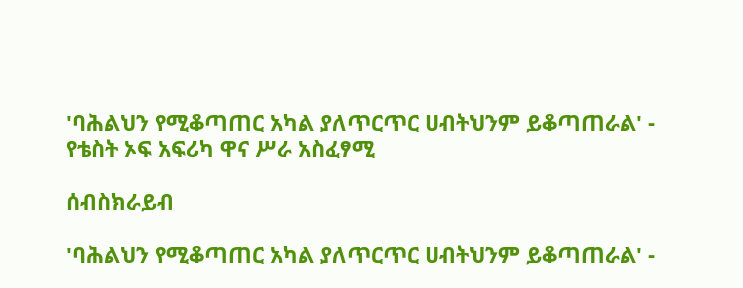'ባሕልህን የሚቆጣጠር አካል ያለጥርጥር ሀብትህንም ይቆጣጠራል' - የቴስት ኦፍ አፍሪካ ዋና ሥራ አስፈፃሚ

ሰብስክራይብ

'ባሕልህን የሚቆጣጠር አካል ያለጥርጥር ሀብትህንም ይቆጣጠራል' -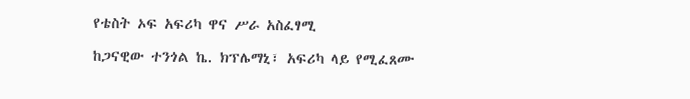የቴስት ኦፍ አፍሪካ ዋና ሥራ አስፈፃሚ

ከጋናዊው ተንጎል ኬ. ክፕሌማኒ፣ አፍሪካ ላይ የሚፈጸሙ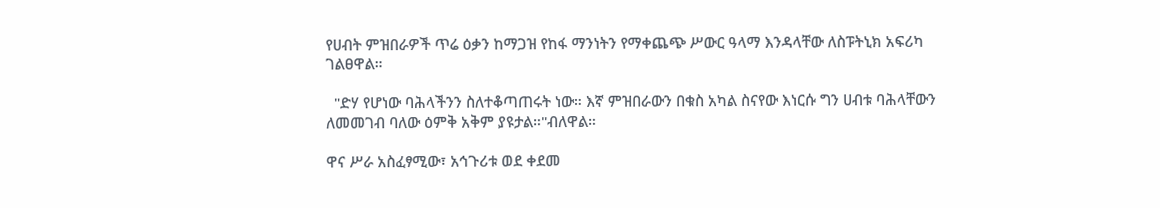የሀብት ምዝበራዎች ጥሬ ዕቃን ከማጋዝ የከፋ ማንነትን የማቀጨጭ ሥውር ዓላማ እንዳላቸው ለስፑትኒክ አፍሪካ ገልፀዋል።

  "ድሃ የሆነው ባሕላችንን ስለተቆጣጠሩት ነው። እኛ ምዝበራውን በቁስ አካል ስናየው እነርሱ ግን ሀብቱ ባሕላቸውን ለመመገብ ባለው ዕምቅ አቅም ያዩታል።"ብለዋል።

ዋና ሥራ አስፈፃሚው፣ አኅጉሪቱ ወደ ቀደመ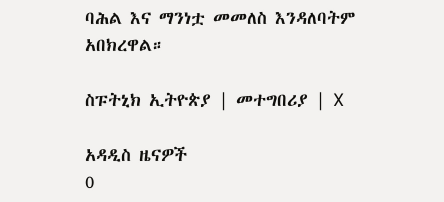ባሕል እና ማንነቷ መመለስ እንዳለባትም አበክረዋል።

ስፑትኒክ ኢትዮጵያ | መተግበሪያ | X

አዳዲስ ዜናዎች
0